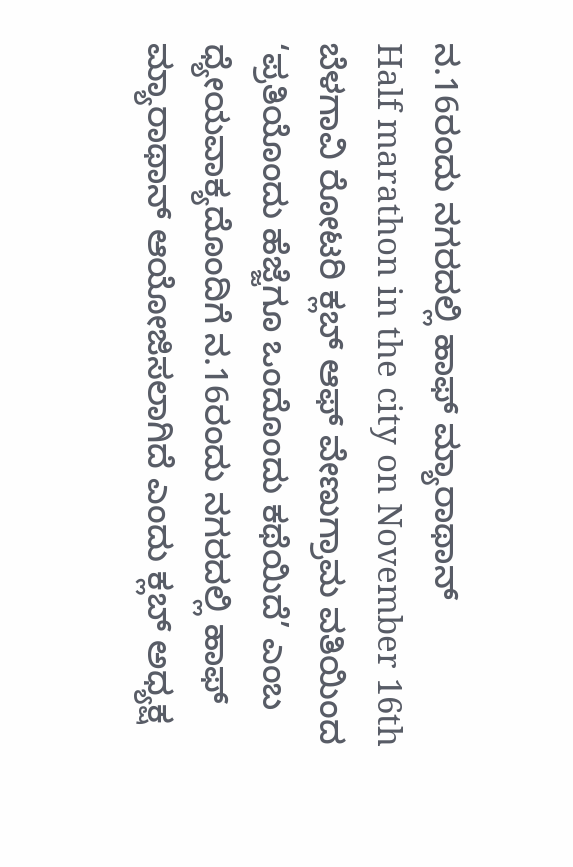ನ.16ರಂದು ನಗರದಲ್ಲಿ ಹಾಫ್ ಮ್ಯಾರಾಥಾನ್
Half marathon in the city on November 16th
ಬೆಳಗಾವಿ ರೋಟರಿ ಕ್ಲಬ್ ಆಫ್ ವೇಣುಗ್ರಾಮ ವತಿಯಿಂದ ‘ಪ್ರತಿಯೊಂದು ಹೆಜ್ಜೆಗೂ ಒಂದೊಂದು ಕಥೆಯಿದೆ’ ಎಂಬ ಧ್ಯೇಯವಾಕ್ಯದೊಂದಿಗೆ ನ.16ರಂದು ನಗರದಲ್ಲಿ ಹಾಫ್ ಮ್ಯಾರಾಥಾನ್ ಆಯೋಜಿಸಲಾಗಿದೆ ಎಂದು ಕ್ಲಬ್ ಅಧ್ಯಕ್ಷ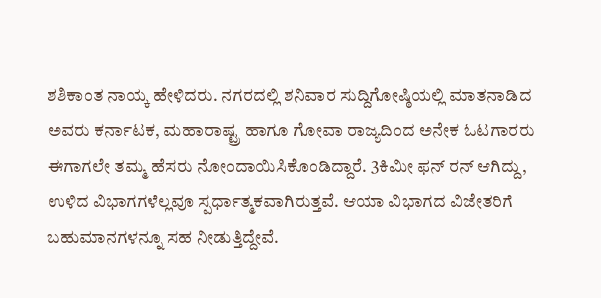ಶಶಿಕಾಂತ ನಾಯ್ಕ ಹೇಳಿದರು. ನಗರದಲ್ಲಿ ಶನಿವಾರ ಸುದ್ದಿಗೋಷ್ಠಿಯಲ್ಲಿ ಮಾತನಾಡಿದ ಅವರು ಕರ್ನಾಟಕ, ಮಹಾರಾಷ್ಟ್ರ ಹಾಗೂ ಗೋವಾ ರಾಜ್ಯದಿಂದ ಅನೇಕ ಓಟಗಾರರು ಈಗಾಗಲೇ ತಮ್ಮ ಹೆಸರು ನೋಂದಾಯಿಸಿಕೊಂಡಿದ್ದಾರೆ. 3ಕಿಮೀ ಫನ್ ರನ್ ಆಗಿದ್ದು, ಉಳಿದ ವಿಭಾಗಗಳೆಲ್ಲವೂ ಸ್ಪರ್ಧಾತ್ಮಕವಾಗಿರುತ್ತವೆ. ಆಯಾ ವಿಭಾಗದ ವಿಜೇತರಿಗೆ ಬಹುಮಾನಗಳನ್ನೂ ಸಹ ನೀಡುತ್ತಿದ್ದೇವೆ.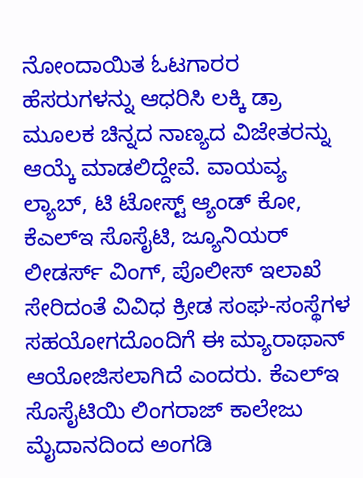ನೋಂದಾಯಿತ ಓಟಗಾರರ ಹೆಸರುಗಳನ್ನು ಆಧರಿಸಿ ಲಕ್ಕಿ ಡ್ರಾ ಮೂಲಕ ಚಿನ್ನದ ನಾಣ್ಯದ ವಿಜೇತರನ್ನು ಆಯ್ಕೆ ಮಾಡಲಿದ್ದೇವೆ. ವಾಯವ್ಯ ಲ್ಯಾಬ್, ಟಿ ಟೋಸ್ಟ್ ಆ್ಯಂಡ್ ಕೋ, ಕೆಎಲ್ಇ ಸೊಸೈಟಿ, ಜ್ಯೂನಿಯರ್ ಲೀಡರ್ಸ್ ವಿಂಗ್, ಪೊಲೀಸ್ ಇಲಾಖೆ ಸೇರಿದಂತೆ ವಿವಿಧ ಕ್ರೀಡ ಸಂಘ-ಸಂಸ್ಥೆಗಳ ಸಹಯೋಗದೊಂದಿಗೆ ಈ ಮ್ಯಾರಾಥಾನ್ ಆಯೋಜಿಸಲಾಗಿದೆ ಎಂದರು. ಕೆಎಲ್ಇ ಸೊಸೈಟಿಯಿ ಲಿಂಗರಾಜ್ ಕಾಲೇಜು ಮೈದಾನದಿಂದ ಅಂಗಡಿ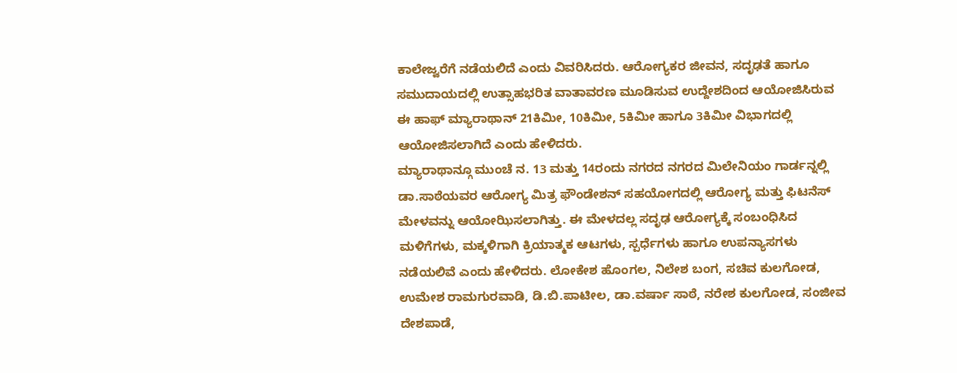ಕಾಲೇಜ್ವರೆಗೆ ನಡೆಯಲಿದೆ ಎಂದು ವಿವರಿಸಿದರು. ಆರೋಗ್ಯಕರ ಜೀವನ, ಸದೃಢತೆ ಹಾಗೂ ಸಮುದಾಯದಲ್ಲಿ ಉತ್ಸಾಹಭರಿತ ವಾತಾವರಣ ಮೂಡಿಸುವ ಉದ್ದೇಶದಿಂದ ಆಯೋಜಿಸಿರುವ ಈ ಹಾಫ್ ಮ್ಯಾರಾಥಾನ್ 21ಕಿಮೀ, 10ಕಿಮೀ, 5ಕಿಮೀ ಹಾಗೂ 3ಕಿಮೀ ವಿಭಾಗದಲ್ಲಿ ಆಯೋಜಿಸಲಾಗಿದೆ ಎಂದು ಹೇಳಿದರು.
ಮ್ಯಾರಾಥಾನ್ಗೂ ಮುಂಚೆ ನ. 13 ಮತ್ತು 14ರಂದು ನಗರದ ನಗರದ ಮಿಲೇನಿಯಂ ಗಾರ್ಡನ್ನಲ್ಲಿ ಡಾ.ಸಾಠೆಯವರ ಆರೋಗ್ಯ ಮಿತ್ರ ಫೌಂಡೇಶನ್ ಸಹಯೋಗದಲ್ಲಿ ಆರೋಗ್ಯ ಮತ್ತು ಫಿಟನೆಸ್ ಮೇಳವನ್ನು ಆಯೋಝಿಸಲಾಗಿತ್ತು. ಈ ಮೇಳದಲ್ಲ ಸದೃಢ ಆರೋಗ್ಯಕ್ಕೆ ಸಂಬಂಧಿಸಿದ ಮಳಿಗೆಗಳು, ಮಕ್ಕಳಿಗಾಗಿ ಕ್ರಿಯಾತ್ಮಕ ಆಟಗಳು, ಸ್ಪರ್ಧೆಗಳು ಹಾಗೂ ಉಪನ್ಯಾಸಗಳು ನಡೆಯಲಿವೆ ಎಂದು ಹೇಳಿದರು. ಲೋಕೇಶ ಹೊಂಗಲ, ನಿಲೇಶ ಬಂಗ, ಸಚಿವ ಕುಲಗೋಡ, ಉಮೇಶ ರಾಮಗುರವಾಡಿ, ಡಿ.ಬಿ.ಪಾಟೀಲ, ಡಾ.ವರ್ಷಾ ಸಾಠೆ, ನರೇಶ ಕುಲಗೋಡ, ಸಂಜೀವ ದೇಶಪಾಡೆ,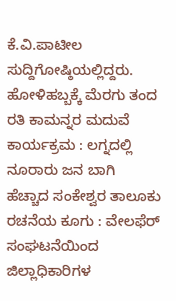ಕೆ.ವಿ.ಪಾಟೀಲ ಸುದ್ದಿಗೋಷ್ಠಿಯಲ್ಲಿದ್ದರು.
ಹೋಳಿಹಬ್ಬಕ್ಕೆ ಮೆರಗು ತಂದ ರತಿ ಕಾಮನ್ನರ ಮದುವೆ ಕಾರ್ಯಕ್ರಮ : ಲಗ್ನದಲ್ಲಿ ನೂರಾರು ಜನ ಬಾಗಿ
ಹೆಚ್ಚಾದ ಸಂಕೇಶ್ವರ ತಾಲೂಕು ರಚನೆಯ ಕೂಗು : ವೇಲಫೆರ್ ಸಂಘಟನೆಯಿಂದ ಜಿಲ್ಲಾಧಿಕಾರಿಗಳ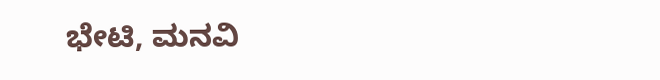ಭೇಟಿ, ಮನವಿ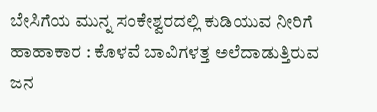ಬೇಸಿಗೆಯ ಮುನ್ನ ಸಂಕೇಶ್ವರದಲ್ಲಿ ಕುಡಿಯುವ ನೀರಿಗೆ ಹಾಹಾಕಾರ : ಕೊಳವೆ ಬಾವಿಗಳತ್ತ ಅಲೆದಾಡುತ್ತಿರುವ ಜನ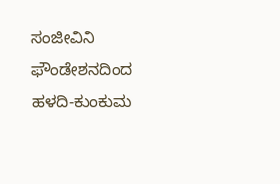ಸಂಜೀವಿನಿ ಫೌಂಡೇಶನದಿಂದ ಹಳದಿ-ಕುಂಕುಮ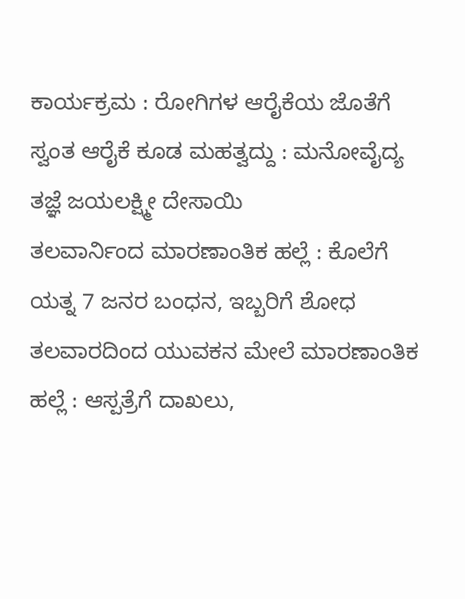ಕಾರ್ಯಕ್ರಮ : ರೋಗಿಗಳ ಆರೈಕೆಯ ಜೊತೆಗೆ ಸ್ವಂತ ಆರೈಕೆ ಕೂಡ ಮಹತ್ವದ್ದು : ಮನೋವೈದ್ಯ ತಜ್ಞೆ ಜಯಲಕ್ಷ್ಮೀ ದೇಸಾಯಿ
ತಲವಾರ್ನಿಂದ ಮಾರಣಾಂತಿಕ ಹಲ್ಲೆ : ಕೊಲೆಗೆ ಯತ್ನ 7 ಜನರ ಬಂಧನ, ಇಬ್ಬರಿಗೆ ಶೋಧ
ತಲವಾರದಿಂದ ಯುವಕನ ಮೇಲೆ ಮಾರಣಾಂತಿಕ ಹಲ್ಲೆ : ಆಸ್ಪತ್ರೆಗೆ ದಾಖಲು,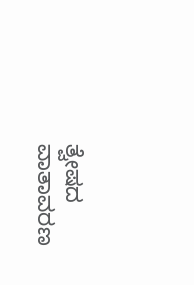ತ್ವೇಷದ ವಾತಾವರಣ